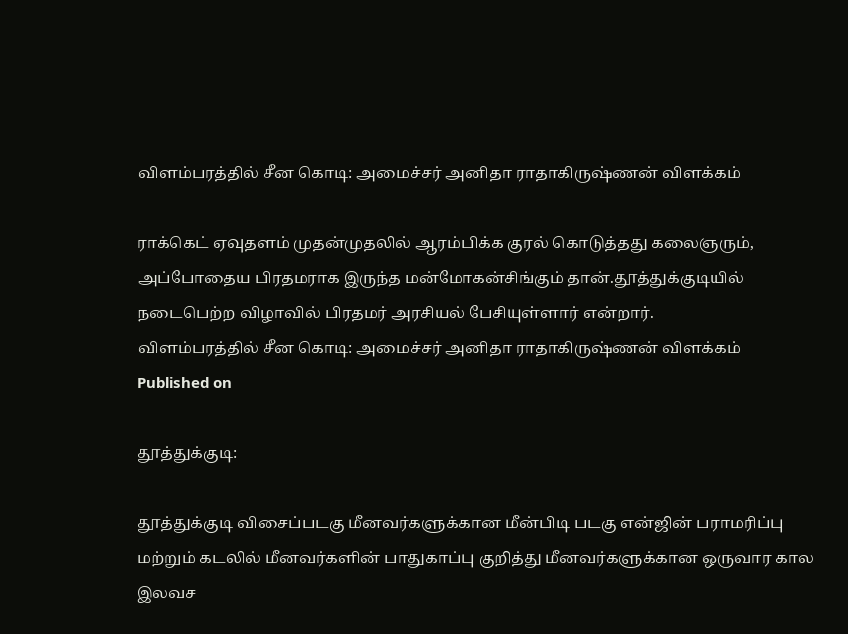விளம்பரத்தில் சீன கொடி: அமைச்சர் அனிதா ராதாகிருஷ்ணன் விளக்கம்

ராக்கெட் ஏவுதளம் முதன்முதலில் ஆரம்பிக்க குரல் கொடுத்தது கலைஞரும், அப்போதைய பிரதமராக இருந்த மன்மோகன்சிங்கும் தான்.தூத்துக்குடியில் நடைபெற்ற விழாவில் பிரதமர் அரசியல் பேசியுள்ளார் என்றார்.
விளம்பரத்தில் சீன கொடி: அமைச்சர் அனிதா ராதாகிருஷ்ணன் விளக்கம்
Published on

தூத்துக்குடி:

தூத்துக்குடி விசைப்படகு மீனவர்களுக்கான மீன்பிடி படகு என்ஜின் பராமரிப்பு மற்றும் கடலில் மீனவர்களின் பாதுகாப்பு குறித்து மீனவர்களுக்கான ஒருவார கால இலவச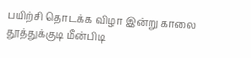பயிற்சி தொடக்க விழா இன்று காலை தூத்துக்குடி மீன்பிடி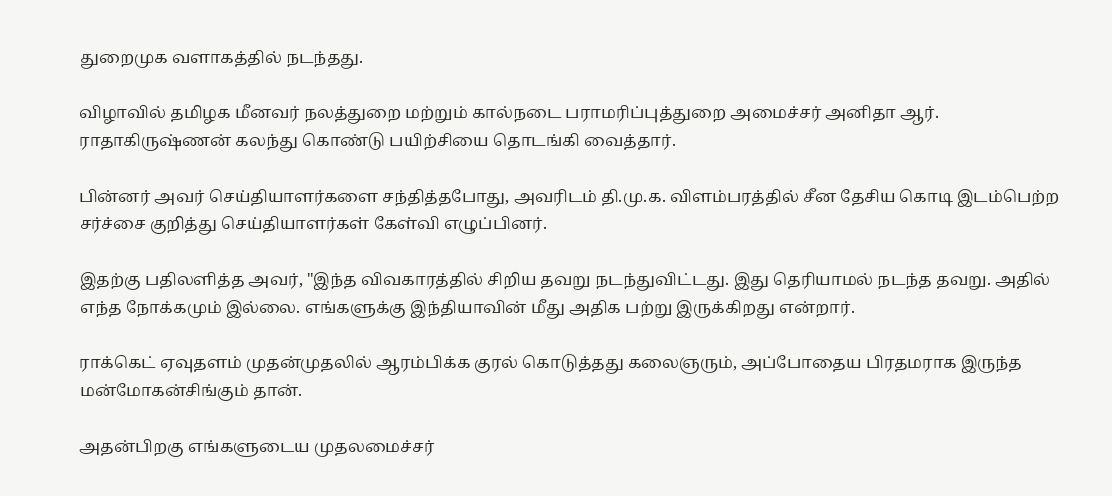துறைமுக வளாகத்தில் நடந்தது.

விழாவில் தமிழக மீனவர் நலத்துறை மற்றும் கால்நடை பராமரிப்புத்துறை அமைச்சர் அனிதா ஆர். ராதாகிருஷ்ணன் கலந்து கொண்டு பயிற்சியை தொடங்கி வைத்தார்.

பின்னர் அவர் செய்தியாளர்களை சந்தித்தபோது, அவரிடம் தி.மு.க. விளம்பரத்தில் சீன தேசிய கொடி இடம்பெற்ற சர்ச்சை குறித்து செய்தியாளர்கள் கேள்வி எழுப்பினர்.

இதற்கு பதிலளித்த அவர், "இந்த விவகாரத்தில் சிறிய தவறு நடந்துவிட்டது. இது தெரியாமல் நடந்த தவறு. அதில் எந்த நோக்கமும் இல்லை. எங்களுக்கு இந்தியாவின் மீது அதிக பற்று இருக்கிறது என்றார்.

ராக்கெட் ஏவுதளம் முதன்முதலில் ஆரம்பிக்க குரல் கொடுத்தது கலைஞரும், அப்போதைய பிரதமராக இருந்த மன்மோகன்சிங்கும் தான்.

அதன்பிறகு எங்களுடைய முதலமைச்சர்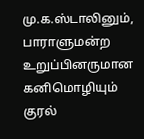மு.க.ஸ்டாலினும், பாராளுமன்ற உறுப்பினருமான கனிமொழியும் குரல்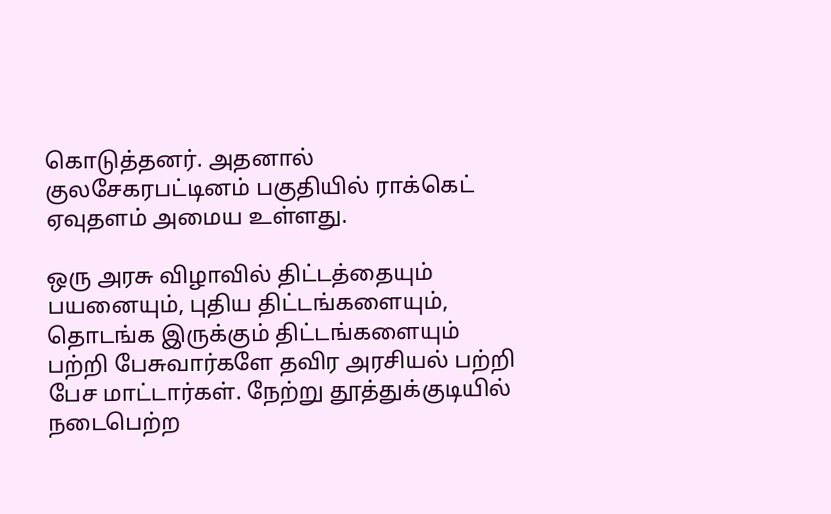கொடுத்தனர். அதனால் குலசேகரபட்டினம் பகுதியில் ராக்கெட் ஏவுதளம் அமைய உள்ளது.

ஒரு அரசு விழாவில் திட்டத்தையும் பயனையும், புதிய திட்டங்களையும், தொடங்க இருக்கும் திட்டங்களையும் பற்றி பேசுவார்களே தவிர அரசியல் பற்றி பேச மாட்டார்கள். நேற்று தூத்துக்குடியில் நடைபெற்ற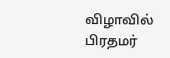விழாவில் பிரதமர்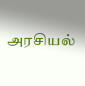அரசியல்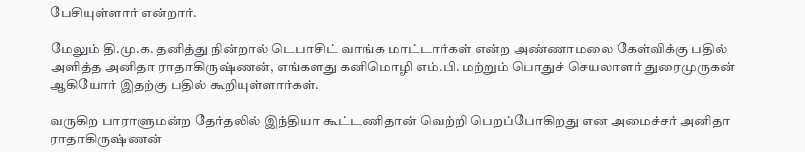பேசியுள்ளார் என்றார்.

மேலும் தி.மு.க. தனித்து நின்றால் டெபாசிட் வாங்க மாட்டார்கள் என்ற அண்ணாமலை கேள்விக்கு பதில் அளித்த அனிதா ராதாகிருஷ்ணன், எங்களது கனிமொழி எம்.பி. மற்றும் பொதுச் செயலாளர் துரைமுருகன் ஆகியோர் இதற்கு பதில் கூறியுள்ளார்கள்.

வருகிற பாராளுமன்ற தேர்தலில் இந்தியா கூட்டணிதான் வெற்றி பெறப்போகிறது என அமைச்சர் அனிதா ராதாகிருஷ்ணன்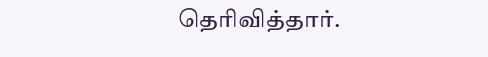தெரிவித்தார்.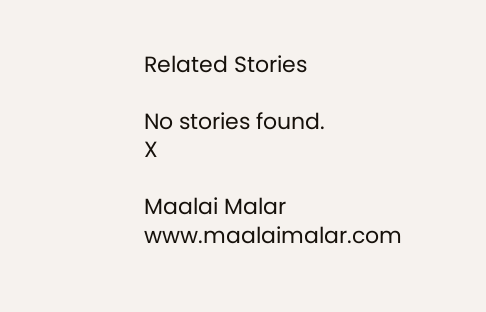Related Stories

No stories found.
X

Maalai Malar
www.maalaimalar.com